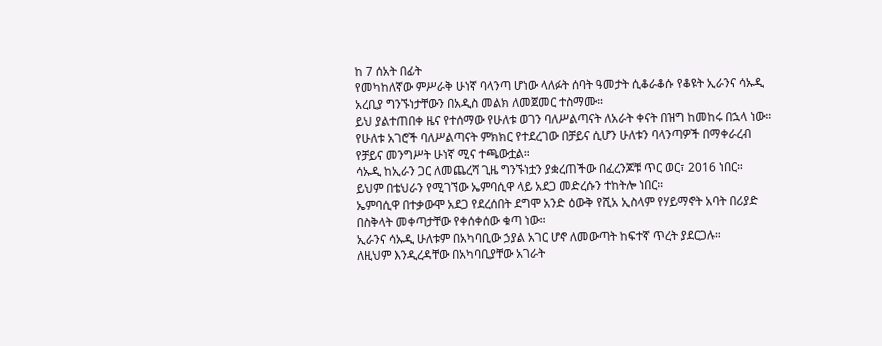ከ 7 ሰአት በፊት
የመካከለኛው ምሥራቅ ሁነኛ ባላንጣ ሆነው ላለፉት ሰባት ዓመታት ሲቆራቆሱ የቆዩት ኢራንና ሳኡዲ አረቢያ ግንኙነታቸውን በአዲስ መልክ ለመጀመር ተስማሙ።
ይህ ያልተጠበቀ ዜና የተሰማው የሁለቱ ወገን ባለሥልጣናት ለአራት ቀናት በዝግ ከመከሩ በኋላ ነው።
የሁለቱ አገሮች ባለሥልጣናት ምክክር የተደረገው በቻይና ሲሆን ሁለቱን ባላንጣዎች በማቀራረብ የቻይና መንግሥት ሁነኛ ሚና ተጫውቷል።
ሳኡዲ ከኢራን ጋር ለመጨረሻ ጊዜ ግንኙነቷን ያቋረጠችው በፈረንጆቹ ጥር ወር፣ 2016 ነበር።
ይህም በቴህራን የሚገኘው ኤምባሲዋ ላይ አደጋ መድረሱን ተከትሎ ነበር።
ኤምባሲዋ በተቃውሞ አደጋ የደረሰበት ደግሞ አንድ ዕውቅ የሺአ ኢስላም የሃይማኖት አባት በሪያድ በስቅላት መቀጣታቸው የቀሰቀሰው ቁጣ ነው።
ኢራንና ሳኡዲ ሁለቱም በአካባቢው ኃያል አገር ሆኖ ለመውጣት ከፍተኛ ጥረት ያደርጋሉ።
ለዚህም እንዲረዳቸው በአካባቢያቸው አገራት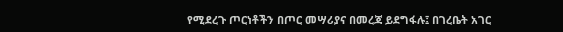የሚደረጉ ጦርነቶችን በጦር መሣሪያና በመረጃ ይደግፋሉ፤ በገረቤት አገር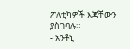ፖለቲካዎች እጃቸውን ያስገባሉ።
- አንቶኒ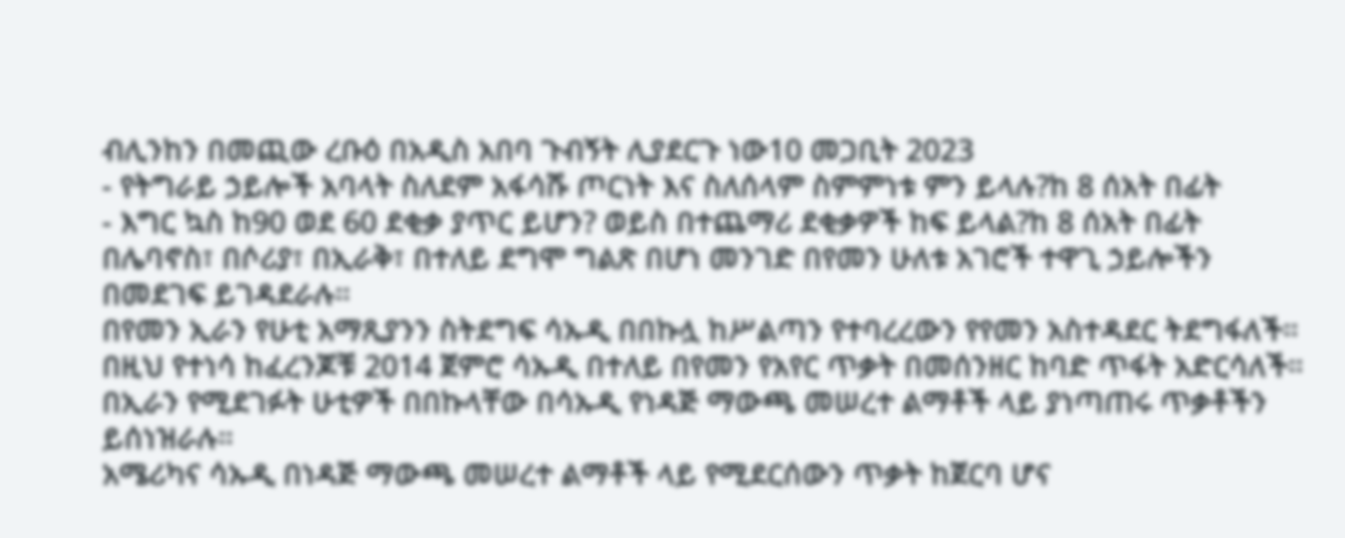ብሊንከን በመጪው ረቡዕ በአዲስ አበባ ጉብኝት ሊያደርጉ ነው10 መጋቢት 2023
- የትግራይ ኃይሎች አባላት ስለደም አፋሳሹ ጦርነት እና ስለሰላም ስምምነቱ ምን ይላሉ?ከ 8 ሰአት በፊት
- እግር ኳስ ከ90 ወደ 60 ደቂቃ ያጥር ይሆን? ወይስ በተጨማሪ ደቂቃዎች ከፍ ይላል?ከ 8 ሰአት በፊት
በሌባኖስ፣ በሶሪያ፣ በኢራቅ፣ በተለይ ደግሞ ግልጽ በሆነ መንገድ በየመን ሁለቱ አገሮች ተዋጊ ኃይሎችን በመደገፍ ይገዳደራሉ።
በየመን ኢራን የሁቲ አማጺያንን ስትደግፍ ሳኡዲ በበኩሏ ከሥልጣን የተባረረውን የየመን አስተዳደር ትደግፋለች።
በዚህ የተነሳ ከፈረንጆቹ 2014 ጀምሮ ሳኡዲ በተለይ በየመን የአየር ጥቃት በመሰንዘር ከባድ ጥፋት አድርሳለች።
በኢራን የሚደገፉት ሁቲዎች በበኩላቸው በሳኡዲ የነዳጅ ማውጫ መሠረተ ልማቶች ላይ ያነጣጠሩ ጥቃቶችን ይሰነዝራሉ።
አሜሪካና ሳኡዲ በነዳጅ ማውጫ መሠረተ ልማቶች ላይ የሚደርሰውን ጥቃት ከጀርባ ሆና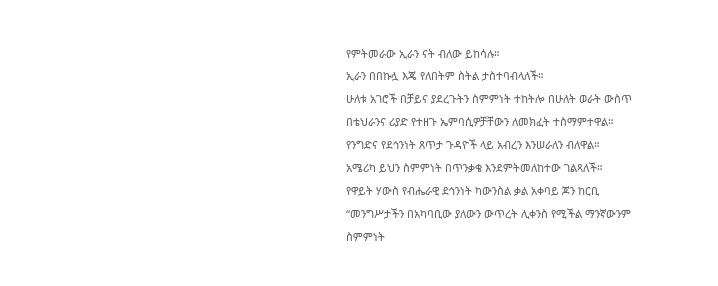የምትመራው ኢራን ናት ብለው ይከሳሉ።
ኢራን በበኩሏ እጄ የለበትም ስትል ታስተባብላለች።
ሁለቱ አገሮች በቻይና ያደረጉትን ስምምነት ተከትሎ በሁለት ወራት ውስጥ በቴህራንና ሪያድ የተዘጉ ኤምባሲዎቻቸውን ለመክፈት ተስማምተዋል።
የንግድና የደኅንነት ጸጥታ ጉዳዮች ላይ አብረን እንሠራለን ብለዋል።
አሜሪካ ይህን ስምምነት በጥንቃቄ እንደምትመለከተው ገልጻለች።
የዋይት ሃውስ የብሔራዊ ደኅንነት ካውንስል ቃል አቀባይ ጆን ከርቢ “መንግሥታችን በአካባቢው ያለውን ውጥረት ሊቀንስ የሚችል ማንኛውንም ስምምነት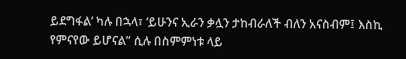ይደግፋል’ ካሉ በኋላ፣ ‘ይሁንና ኢራን ቃሏን ታከብራለች ብለን አናስብም፤ እስኪ የምናየው ይሆናል” ሲሉ በስምምነቱ ላይ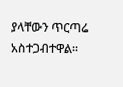ያላቸውን ጥርጣሬ አስተጋብተዋል።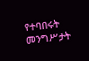የተባበሩት መንግሥታት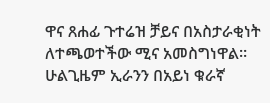ዋና ጸሐፊ ጉተሬዝ ቻይና በአስታራቂነት ለተጫወተችው ሚና አመስግነዋል።
ሁልጊዜም ኢራንን በአይነ ቁራኛ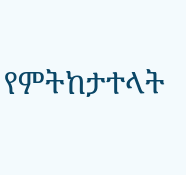የምትከታተላት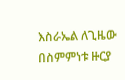እስራኤል ለጊዜው በስምምነቱ ዙርያ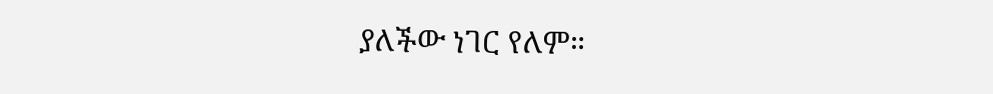ያለችው ነገር የለም።